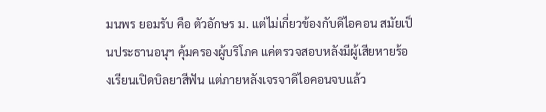มนพร ยอมรับ คือ ตัวอักษร ม. แต่ไม่เกี่ยวข้องกับดิไอคอน สมัยเป็นประธานอนุฯ คุ้มครองผู้บริโภค แค่ตรวจสอบหลังมีผู้เสียหายร้องเรียนเปิดบิลยาสีฟัน แต่ภายหลังเจรจาดิไอคอนจบแล้ว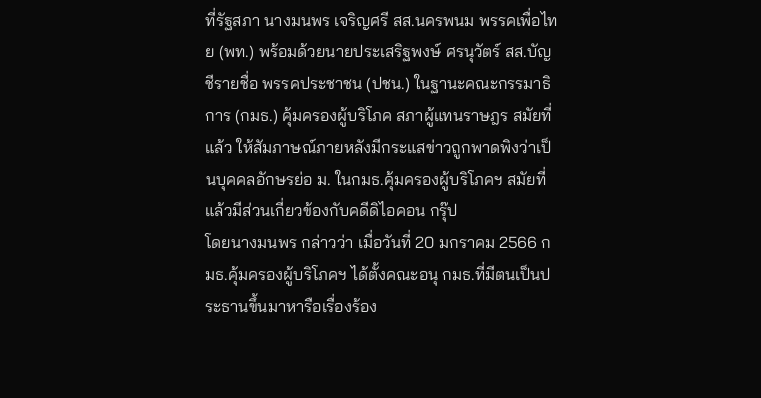ที่รัฐสภา นางมนพร เจริญศรี สส.นครพนม พรรคเพื่อไทย (พท.) พร้อมด้วยนายประเสริฐพงษ์ ศรนุวัตร์ สส.บัญชีรายชื่อ พรรคประชาชน (ปชน.) ในฐานะคณะกรรมาธิการ (กมธ.) คุ้มครองผู้บริโภค สภาผู้แทนราษฎร สมัยที่แล้ว ให้สัมภาษณ์ภายหลังมีกระแสข่าวถูกพาดพิงว่าเป็นบุคคลอักษรย่อ ม. ในกมธ.คุ้มครองผู้บริโภคฯ สมัยที่แล้วมีส่วนเกี่ยวข้องกับคดีดิไอคอน กรุ๊ป
โดยนางมนพร กล่าวว่า เมื่อวันที่ 20 มกราคม 2566 กมธ.คุ้มครองผู้บริโภคฯ ได้ตั้งคณะอนุ กมธ.ที่มีตนเป็นประธานขึ้นมาหารือเรื่องร้อง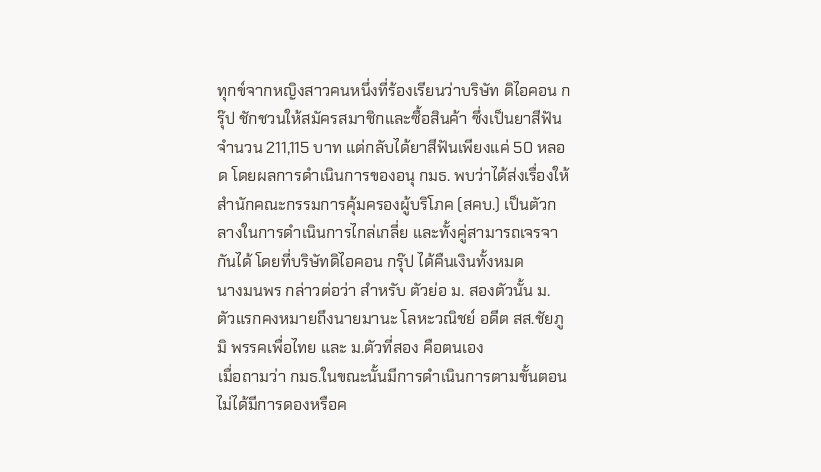ทุกข์จากหญิงสาวคนหนึ่งที่ร้องเรียนว่าบริษัท ดิไอคอน กรุ๊ป ชักชวนให้สมัครสมาชิกและซื้อสินค้า ซึ่งเป็นยาสีฟันจำนวน 211,115 บาท แต่กลับได้ยาสีฟันเพียงแค่ 50 หลอด โดยผลการดำเนินการของอนุ กมธ. พบว่าได้ส่งเรื่องให้สำนักคณะกรรมการคุ้มครองผู้บริโภค (สคบ.) เป็นตัวกลางในการดำเนินการไกล่เกลี่ย และทั้งคู่สามารถเจรจากันได้ โดยที่บริษัทดิไอคอน กรุ๊ป ได้คืนเงินทั้งหมด
นางมนพร กล่าวต่อว่า สำหรับ ตัวย่อ ม. สองตัวนั้น ม. ตัวแรกคงหมายถึงนายมานะ โลหะวณิชย์ อดีต สส.ชัยภูมิ พรรคเพื่อไทย และ ม.ตัวที่สอง คือตนเอง
เมื่อถามว่า กมธ.ในขณะนั้นมีการดำเนินการตามขั้นตอน ไม่ได้มีการดองหรือค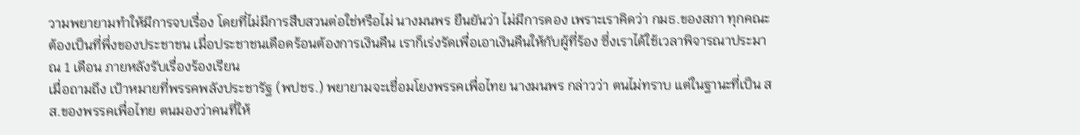วามพยายามทำให้มีการจบเรื่อง โดยที่ไม่มีการสืบสวนต่อใช่หรือไม่ นางมนพร ยืนยันว่า ไม่มีการดอง เพราะเราคิดว่า กมธ.ของสภา ทุกคณะต้องเป็นที่พึ่งของประชาชน เมื่อประชาชนเดือดร้อนต้องการเงินคืน เราก็เร่งรัดเพื่อเอาเงินคืนให้กับผู้ที่ร้อง ซึ่งเราได้ใช้เวลาพิจารณาประมาณ 1 เดือน ภายหลังรับเรื่องร้องเรียน
เมื่อถามถึง เป้าหมายที่พรรคพลังประชารัฐ (พปชร.) พยายามจะเชื่อมโยงพรรคเพื่อไทย นางมนพร กล่าวว่า ตนไม่ทราบ แต่ในฐานะที่เป็น สส.ของพรรคเพื่อไทย ตนมองว่าคนที่ให้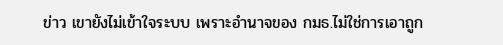ข่าว เขายังไม่เข้าใจระบบ เพราะอำนาจของ กมธ.ไม่ใช่การเอาถูก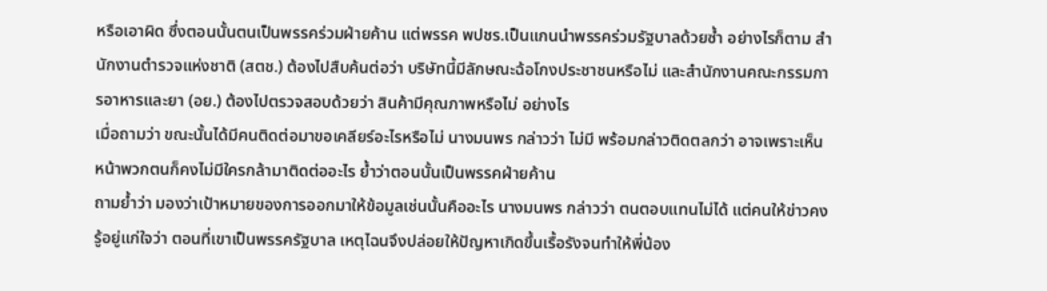หรือเอาผิด ซึ่งตอนนั้นตนเป็นพรรคร่วมฝ่ายค้าน แต่พรรค พปชร.เป็นแกนนำพรรคร่วมรัฐบาลด้วยซ้ำ อย่างไรก็ตาม สำนักงานตำรวจแห่งชาติ (สตช.) ต้องไปสืบค้นต่อว่า บริษัทนี้มีลักษณะฉ้อโกงประชาชนหรือไม่ และสำนักงานคณะกรรมการอาหารและยา (อย.) ต้องไปตรวจสอบด้วยว่า สินค้ามีคุณภาพหรือไม่ อย่างไร
เมื่อถามว่า ขณะนั้นได้มีคนติดต่อมาขอเคลียร์อะไรหรือไม่ นางมนพร กล่าวว่า ไม่มี พร้อมกล่าวติดตลกว่า อาจเพราะเห็นหน้าพวกตนก็คงไม่มีใครกล้ามาติดต่ออะไร ย้ำว่าตอนนั้นเป็นพรรคฝ่ายค้าน
ถามย้ำว่า มองว่าเป้าหมายของการออกมาให้ข้อมูลเช่นนั้นคืออะไร นางมนพร กล่าวว่า ตนตอบแทนไม่ได้ แต่คนให้ข่าวคงรู้อยู่แก่ใจว่า ตอนที่เขาเป็นพรรครัฐบาล เหตุไฉนจึงปล่อยให้ปัญหาเกิดขึ้นเรื้อรังจนทำให้พี่น้อง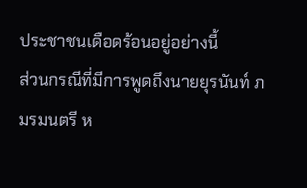ประชาชนเดือดร้อนอยู่อย่างนี้
ส่วนกรณีที่มีการพูดถึงนายยุรนันท์ ภมรมนตรี ห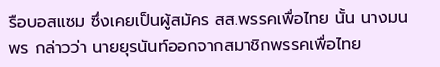รือบอสแซม ซึ่งเคยเป็นผู้สมัคร สส.พรรคเพื่อไทย นั้น นางมนพร กล่าวว่า นายยุรนันท์ออกจากสมาชิกพรรคเพื่อไทย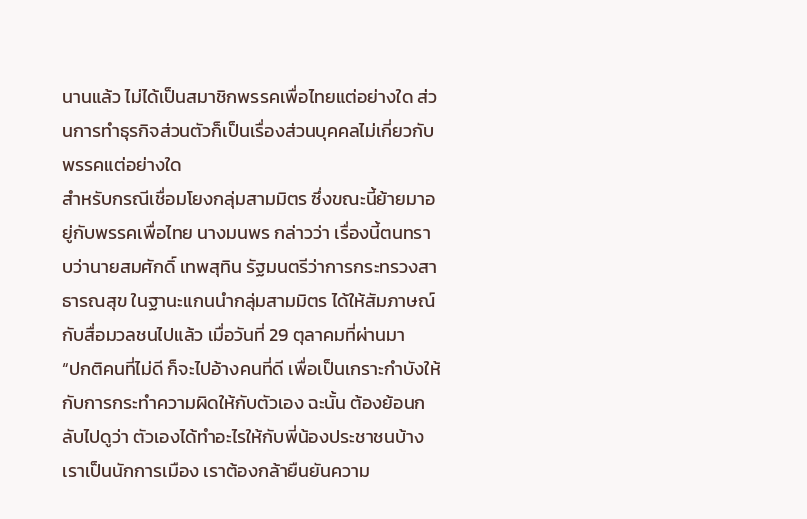นานแล้ว ไม่ได้เป็นสมาชิกพรรคเพื่อไทยแต่อย่างใด ส่วนการทำธุรกิจส่วนตัวก็เป็นเรื่องส่วนบุคคลไม่เกี่ยวกับพรรคแต่อย่างใด
สำหรับกรณีเชื่อมโยงกลุ่มสามมิตร ซึ่งขณะนี้ย้ายมาอยู่กับพรรคเพื่อไทย นางมนพร กล่าวว่า เรื่องนี้ตนทราบว่านายสมศักดิ์ เทพสุทิน รัฐมนตรีว่าการกระทรวงสาธารณสุข ในฐานะแกนนำกลุ่มสามมิตร ได้ให้สัมภาษณ์กับสื่อมวลชนไปแล้ว เมื่อวันที่ 29 ตุลาคมที่ผ่านมา
“ปกติคนที่ไม่ดี ก็จะไปอ้างคนที่ดี เพื่อเป็นเกราะกำบังให้กับการกระทำความผิดให้กับตัวเอง ฉะนั้น ต้องย้อนกลับไปดูว่า ตัวเองได้ทำอะไรให้กับพี่น้องประชาชนบ้าง เราเป็นนักการเมือง เราต้องกล้ายืนยันความ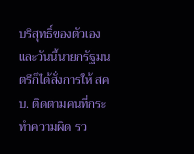บริสุทธิ์ของตัวเอง และวันนี้นายกรัฐมนตรีก็ได้สั่งการให้ สคบ. ติดตามคนที่กระทำความผิด รว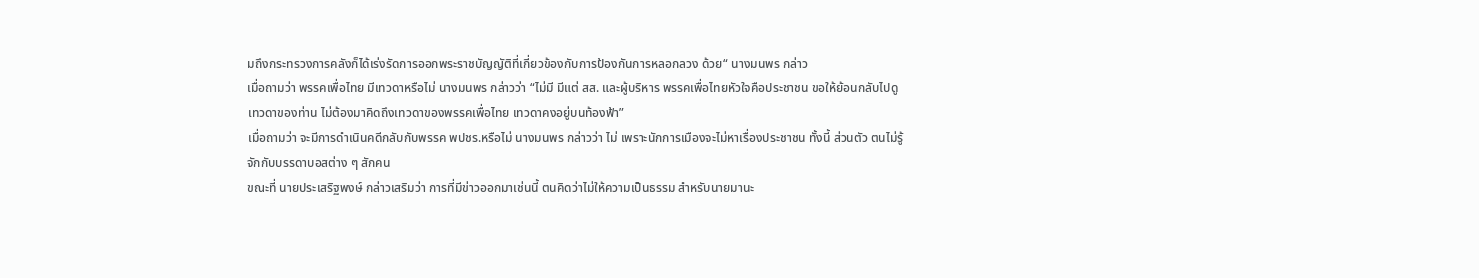มถึงกระทรวงการคลังก็ได้เร่งรัดการออกพระราชบัญญัติที่เกี่ยวข้องกับการป้องกันการหลอกลวง ด้วย“ นางมนพร กล่าว
เมื่อถามว่า พรรคเพื่อไทย มีเทวดาหรือไม่ นางมนพร กล่าวว่า “ไม่มี มีแต่ สส. และผู้บริหาร พรรคเพื่อไทยหัวใจคือประชาชน ขอให้ย้อนกลับไปดูเทวดาของท่าน ไม่ต้องมาคิดถึงเทวดาของพรรคเพื่อไทย เทวดาคงอยู่บนท้องฟ้า”
เมื่อถามว่า จะมีการดำเนินคดีกลับกับพรรค พปชร.หรือไม่ นางมนพร กล่าวว่า ไม่ เพราะนักการเมืองจะไม่หาเรื่องประชาชน ทั้งนี้ ส่วนตัว ตนไม่รู้จักกับบรรดาบอสต่าง ๆ สักคน
ขณะที่ นายประเสริฐพงษ์ กล่าวเสริมว่า การที่มีข่าวออกมาเช่นนี้ ตนคิดว่าไม่ให้ความเป็นธรรม สำหรับนายมานะ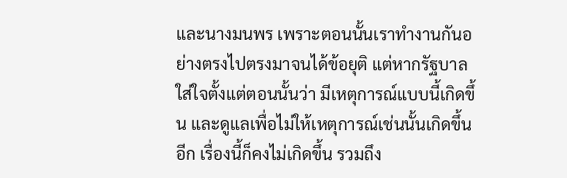และนางมนพร เพราะตอนนั้นเราทำงานกันอย่างตรงไปตรงมาจนได้ข้อยุติ แต่หากรัฐบาลใส่ใจตั้งแต่ตอนนั้นว่า มีเหตุการณ์แบบนี้เกิดขึ้น และดูแลเพื่อไม่ให้เหตุการณ์เช่นนั้นเกิดขึ้นอีก เรื่องนี้ก็คงไม่เกิดขึ้น รวมถึง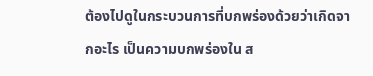ต้องไปดูในกระบวนการที่บกพร่องด้วยว่าเกิดจากอะไร เป็นความบกพร่องใน ส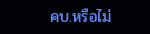คบ.หรือไม่